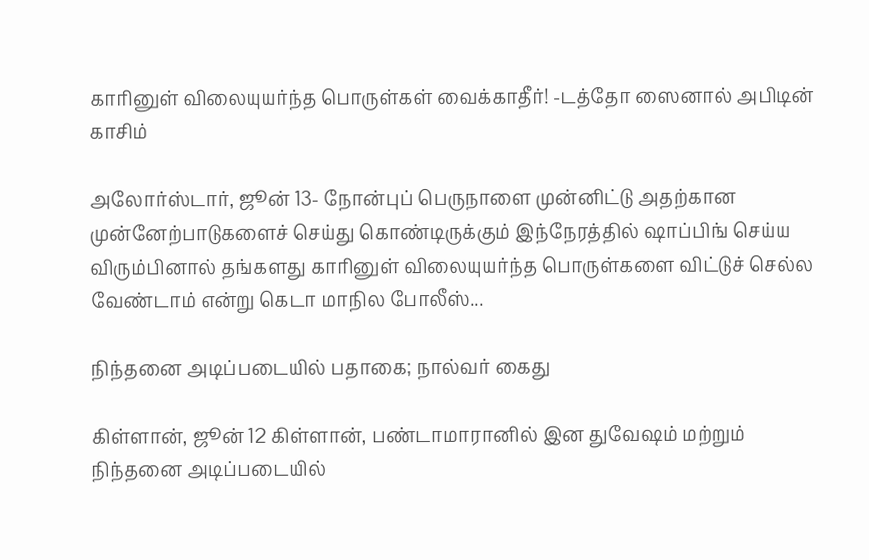காரினுள் விலையுயர்ந்த பொருள்கள் வைக்காதீர்! -டத்தோ ஸைனால் அபிடின் காசிம்

அலோர்ஸ்டார், ஜூன் 13- நோன்புப் பெருநாளை முன்னிட்டு அதற்கான முன்னேற்பாடுகளைச் செய்து கொண்டிருக்கும் இந்நேரத்தில் ஷாப்பிங் செய்ய விரும்பினால் தங்களது காரினுள் விலையுயர்ந்த பொருள்களை விட்டுச் செல்ல வேண்டாம் என்று கெடா மாநில போலீஸ்...

நிந்தனை அடிப்படையில் பதாகை; நால்வர் கைது

கிள்ளான், ஜூன் 12 கிள்ளான், பண்டாமாரானில் இன துவேஷம் மற்றும் நிந்தனை அடிப்படையில்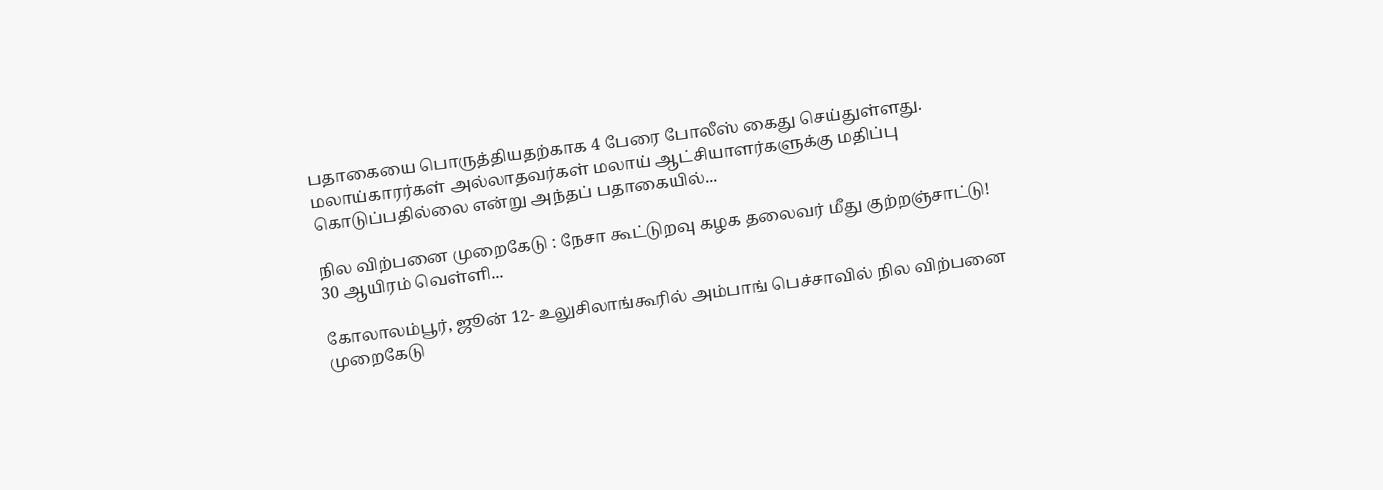பதாகையை பொருத்தியதற்காக 4 பேரை போலீஸ் கைது செய்துள்ளது. மலாய்காரர்கள் அல்லாதவர்கள் மலாய் ஆட்சியாளர்களுக்கு மதிப்பு கொடுப்பதில்லை என்று அந்தப் பதாகையில்...

நில விற்பனை முறைகேடு : நேசா கூட்டுறவு கழக தலைவர் மீது குற்றஞ்சாட்டு! 30 ஆயிரம் வெள்ளி...

கோலாலம்பூர், ஜூன் 12- உலுசிலாங்கூரில் அம்பாங் பெச்சாவில் நில விற்பனை முறைகேடு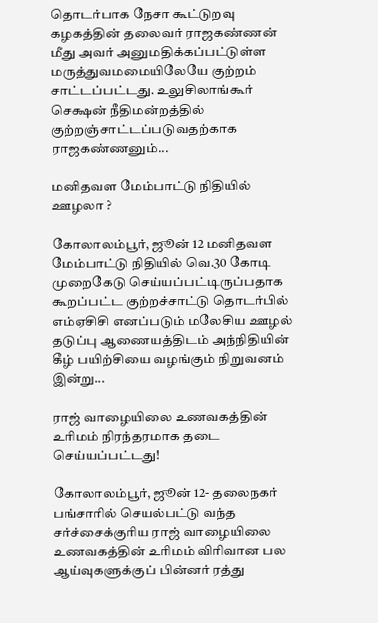தொடர்பாக நேசா கூட்டுறவு கழகத்தின் தலைவர் ராஜகண்ணன் மீது அவர் அனுமதிக்கப்பட்டுள்ள மருத்துவமமையிலேயே குற்றம் சாட்டப்பட்டது. உலுசிலாங்கூர் செக்ஷன் நீதிமன்றத்தில் குற்றஞ்சாட்டப்படுவதற்காக ராஜகண்ணனும்...

மனிதவள மேம்பாட்டு நிதியில் ஊழலா ?

கோலாலம்பூர், ஜூன் 12 மனிதவள மேம்பாட்டு நிதியில் வெ.30 கோடி முறைகேடு செய்யப்பட்டிருப்பதாக கூறப்பட்ட குற்றச்சாட்டு தொடர்பில் எம்ஏசிசி எனப்படும் மலேசிய ஊழல் தடுப்பு ஆணையத்திடம் அந்நிதியின் கீழ் பயிற்சியை வழங்கும் நிறுவனம் இன்று...

ராஜ் வாழையிலை உணவகத்தின் உரிமம் நிரந்தரமாக தடை செய்யப்பட்டது!

கோலாலம்பூர், ஜூன் 12- தலைநகர் பங்சாரில் செயல்பட்டு வந்த சர்ச்சைக்குரிய ராஜ் வாழையிலை உணவகத்தின் உரிமம் விரிவான பல ஆய்வுகளுக்குப் பின்னர் ரத்து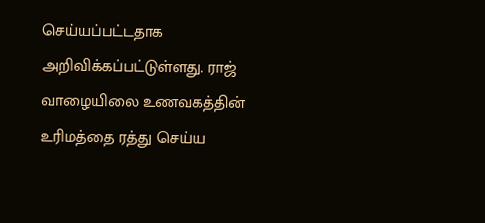செய்யப்பட்டதாக அறிவிக்கப்பட்டுள்ளது. ராஜ் வாழையிலை உணவகத்தின் உரிமத்தை ரத்து செய்ய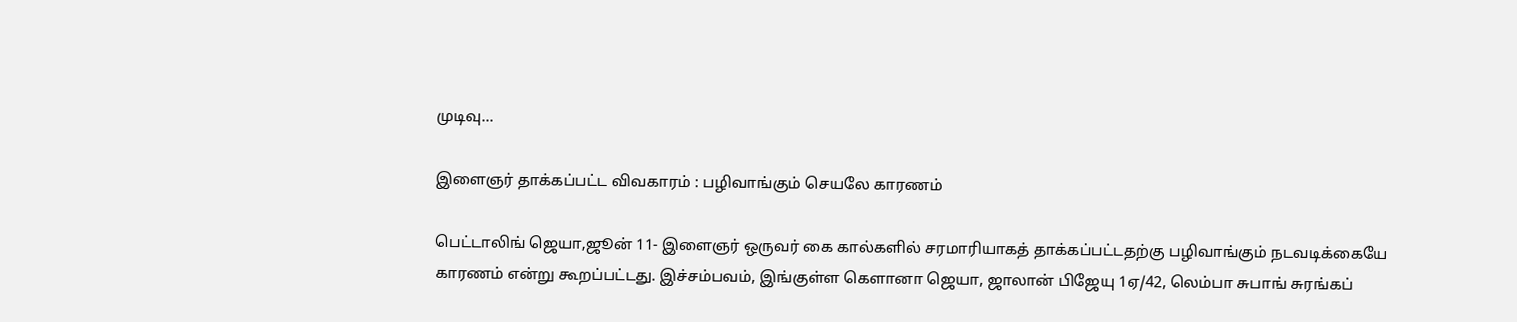முடிவு...

இளைஞர் தாக்கப்பட்ட விவகாரம் : பழிவாங்கும் செயலே காரணம்

பெட்டாலிங் ஜெயா,ஜூன் 11- இளைஞர் ஒருவர் கை கால்களில் சரமாரியாகத் தாக்கப்பட்டதற்கு பழிவாங்கும் நடவடிக்கையே காரணம் என்று கூறப்பட்டது. இச்சம்பவம், இங்குள்ள கௌானா ஜெயா, ஜாலான் பிஜேயு 1ஏ/42, லெம்பா சுபாங் சுரங்கப்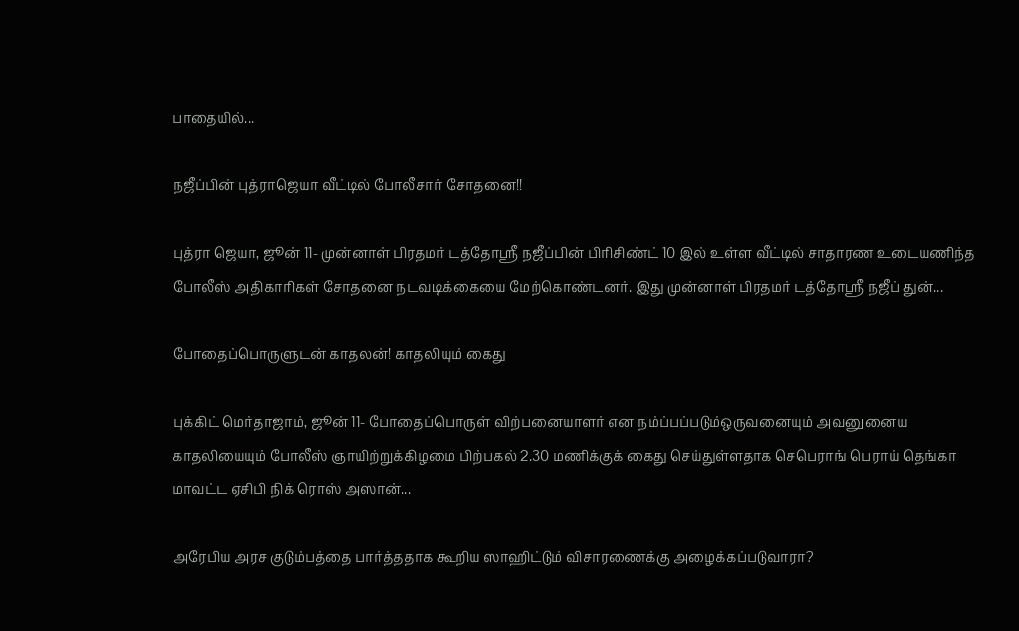பாதையில்...

நஜீப்பின் புத்ராஜெயா வீட்டில் போலீசார் சோதனை!!

புத்ரா ஜெயா, ஜூன் 11- முன்னாள் பிரதமர் டத்தோஸ்ரீ நஜீப்பின் பிரிசிண்ட் 10 இல் உள்ள வீட்டில் சாதாரண உடையணிந்த போலீஸ் அதிகாரிகள் சோதனை நடவடிக்கையை மேற்கொண்டனர். இது முன்னாள் பிரதமர் டத்தோஸ்ரீ நஜீப் துன்...

போதைப்பொருளுடன் காதலன்! காதலியும் கைது

புக்கிட் மெர்தாஜாம், ஜூன் 11- போதைப்பொருள் விற்பனையாளர் என நம்ப்பப்படும்ஒருவனையும் அவனுனைய காதலியையும் போலீஸ் ஞாயிற்றுக்கிழமை பிற்பகல் 2.30 மணிக்குக் கைது செய்துள்ளதாக செபெராங் பெராய் தெங்கா மாவட்ட ஏசிபி நிக் ரொஸ் அஸான்...

அரேபிய அரச குடும்பத்தை பார்த்ததாக கூறிய ஸாஹிட்டும் விசாரணைக்கு அழைக்கப்படுவாரா?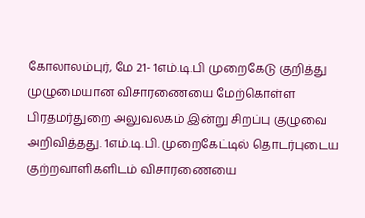கோலாலம்புர், மே 21- 1எம்.டி.பி முறைகேடு குறித்து முழுமையான விசாரணையை மேற்கொள்ள பிரதமர்துறை அலுவலகம் இன்று சிறப்பு குழுவை அறிவித்தது. 1எம்.டி.பி. முறைகேட்டில் தொடர்புடைய குற்றவாளிகளிடம் விசாரணையை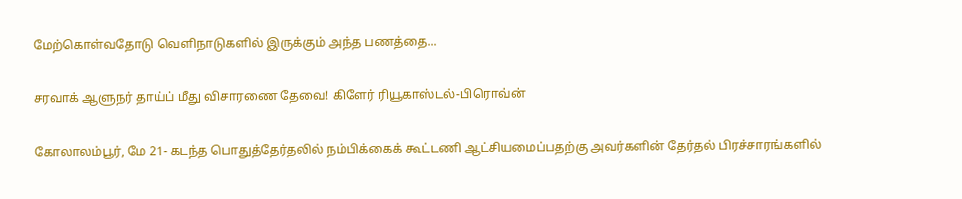மேற்கொள்வதோடு வெளிநாடுகளில் இருக்கும் அந்த பணத்தை...

சரவாக் ஆளுநர் தாய்ப் மீது விசாரணை தேவை! கிளேர் ரியூகாஸ்டல்-பிரொவ்ன்

கோலாலம்பூர், மே 21- கடந்த பொதுத்தேர்தலில் நம்பிக்கைக் கூட்டணி ஆட்சியமைப்பதற்கு அவர்களின் தேர்தல் பிரச்சாரங்களில்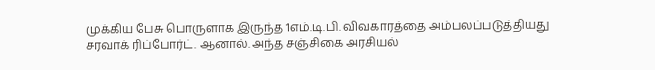முக்கிய பேசு பொருளாக இருந்த 1எம்.டி.பி. விவகாரத்தை அம்பலப்படுத்தியது சரவாக் ரிப்போர்ட். ஆனால். அந்த சஞ்சிகை அரசியல்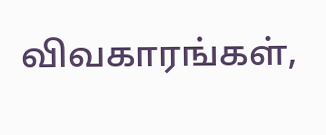விவகாரங்கள்,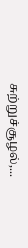சுற்றுச்சூழல்,...